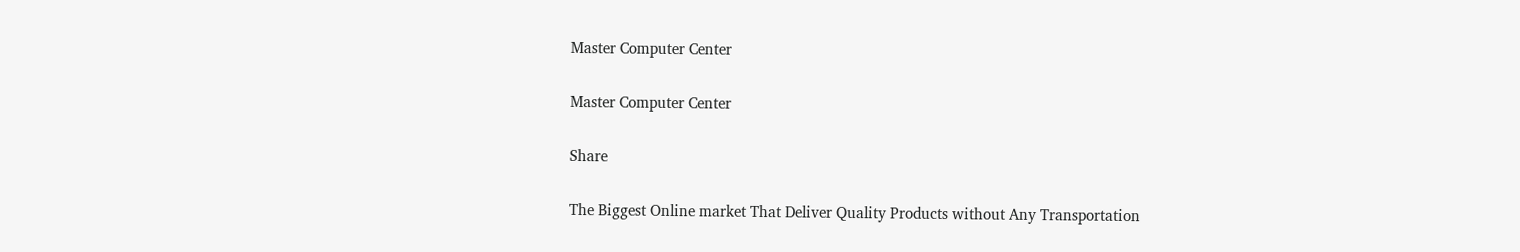Master Computer Center

Master Computer Center

Share

The Biggest Online market That Deliver Quality Products without Any Transportation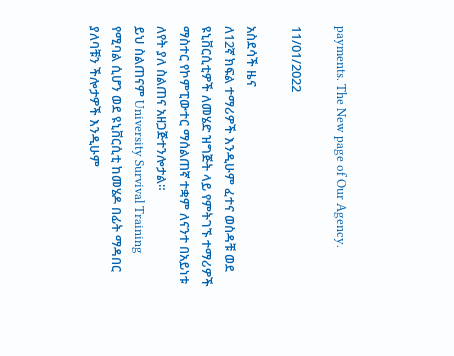payments. The New page of Our Agency.

11/01/2022

አስደሳች ዜና
ለ12ኛ ክፍል ተማሪዎች እንዲሁም ፈተና ወስዳቹ ወደ ዩኒቨርሲቲዎች ለመሄድ ዝግጅት ላይ የምትገኙ ተማሪዎች ማስተር የኮምፒውተር ማሰልጠኛ ተቋም ለናንተ በአይነቱ ለየት ያለ ስልጠና አዘጋጅተንሎታል።
ይህ ስልጠናም University Survival Training የሚባል ሲሆን ወደ ዩኒቨርሲቲ ከመሄዶ በፊት ማዳበር ያለባቹን ችሎታዎች እንዲሁም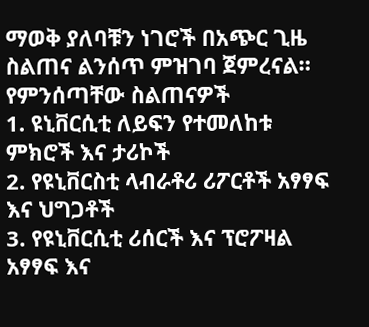ማወቅ ያለባቹን ነገሮች በአጭር ጊዜ ስልጠና ልንሰጥ ምዝገባ ጀምረናል።
የምንሰጣቸው ስልጠናዎች
1. ዩኒቨርሲቲ ለይፍን የተመለከቱ ምክሮች እና ታሪኮች
2. የዩኒቨርስቲ ላብራቶሪ ሪፖርቶች አፃፃፍ እና ህግጋቶች
3. የዩኒቨርሲቲ ሪሰርች እና ፕሮፖዛል አፃፃፍ እና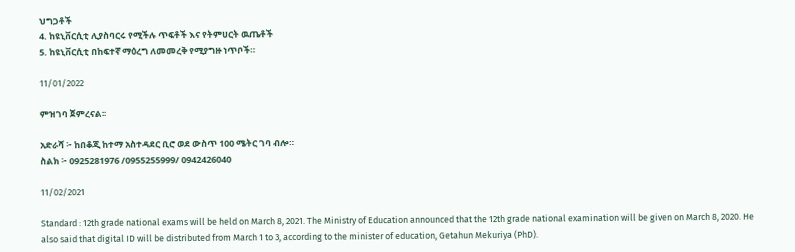ህግጋቶች
4. ከዩኒቨርሲቲ ሊያስባርሩ የሚችሉ ጥፍቶች እና የትምሀርት ዉጤቶች
5. ከዩኒቨርሲቲ በከፍተኛ ማዕረግ ለመመረቅ የሚያግዙ ነጥቦች።

11/01/2022

ምዝገባ ጀምረናል፡፡

አድራሻ ፦ ከበቆጂ ከተማ አስተዳደር ቢሮ ወደ ውስጥ 100 ሜትር ገባ ብሎ።
ስልክ ፦ 0925281976 /0955255999/ 0942426040

11/02/2021

Standard : 12th grade national exams will be held on March 8, 2021. The Ministry of Education announced that the 12th grade national examination will be given on March 8, 2020. He also said that digital ID will be distributed from March 1 to 3, according to the minister of education, Getahun Mekuriya (PhD).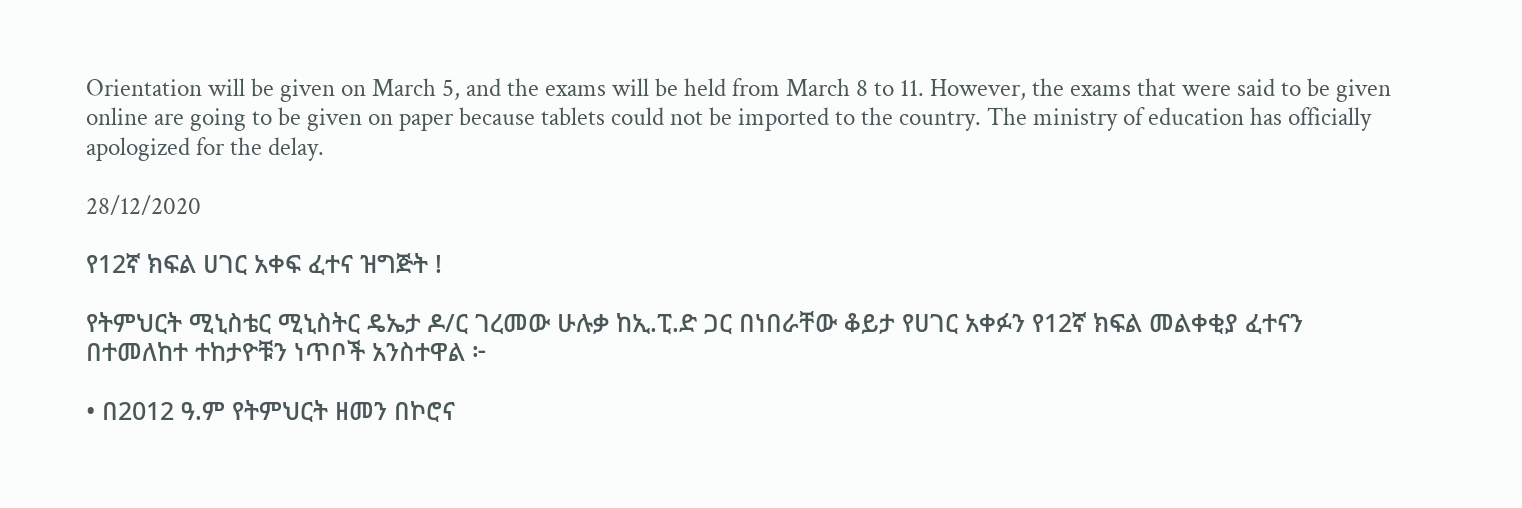Orientation will be given on March 5, and the exams will be held from March 8 to 11. However, the exams that were said to be given online are going to be given on paper because tablets could not be imported to the country. The ministry of education has officially apologized for the delay.

28/12/2020

የ12ኛ ክፍል ሀገር አቀፍ ፈተና ዝግጅት !

የትምህርት ሚኒስቴር ሚኒስትር ዴኤታ ዶ/ር ገረመው ሁሉቃ ከኢ.ፒ.ድ ጋር በነበራቸው ቆይታ የሀገር አቀፉን የ12ኛ ክፍል መልቀቂያ ፈተናን በተመለከተ ተከታዮቹን ነጥቦች አንስተዋል ፦

• በ2012 ዓ.ም የትምህርት ዘመን በኮሮና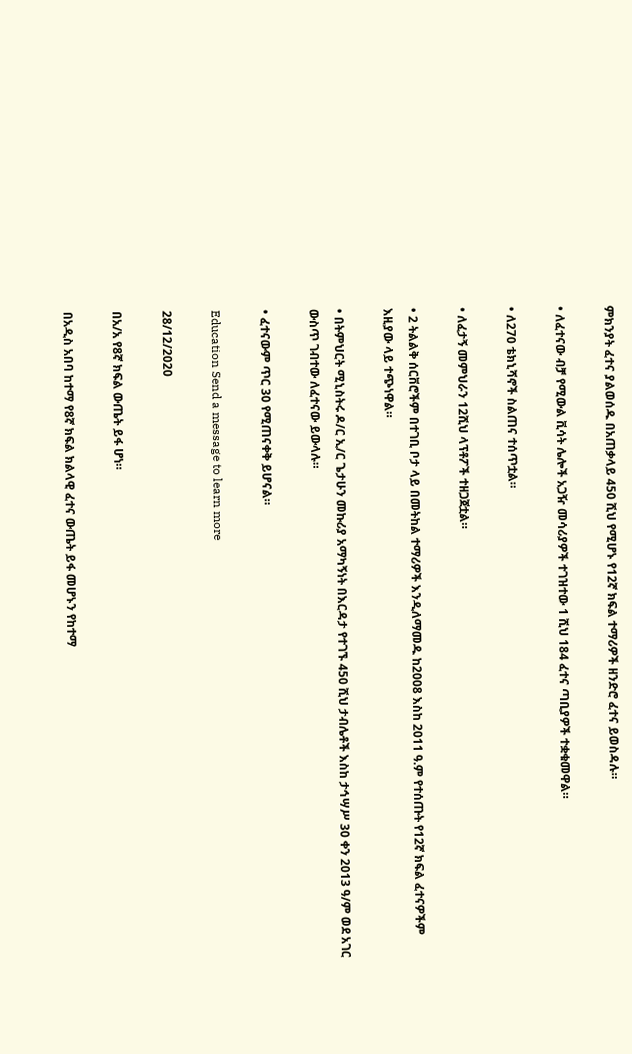ምክንያት ፈተና ያልወሰዱ በአጠቃላይ 450 ሺህ የሚሆኑ የ12ኛ ክፍል ተማሪዎች ዘንድሮ ፈተና ይወስዳሉ።

• ለፈተናው ብቻ የሚውል ቪሳት ሌሎች አጋዥ መሳሪያዎች ተገዝተው 1 ሺህ 184 ፈተና ጣቢያዎች ተቋቁመዋል።

• ለ270 ቴክኒሻኖች ስልጠና ተሰጥቷል።

• ለፈታኝ መምህራን 12ሺህ ላፕቶፖች ተዘጋጀቷል።

• 2 ትልልቅ ሰርቨሮችም በተገቢ ቦታ ላይ በመትከል ተማሪዎች እንዲለማመዱ ከ2008 እስከ 2011 ዓ.ም የተሰጡት የ12ኛ ክፍል ፈተናዎችም እዚያው ላይ ተጭነዋል።

• በትምህርት ሚኒስትሩ ዶ/ር ኢ/ር ጌታሁን መኩሪያ አማካኝነት በእርዳታ የተገኙ 450 ሺህ ታብሌቶች እስከ ታኅሣሥ 30 ቀን 2013 ዓ/ም ወደ አገር ውስጥ ገብተው ለፈተናው ይውላሉ።

• ፈተናውም ጥር 30 የሚጠናቀቅ ይሆናል።

Education Send a message to learn more

28/12/2020

በአ/አ የ8ኛ ክፍል ውጤት ይፋ ሆነ።

በአዲስ አበባ ከተማ የ8ኛ ክፍል ክልላዊ ፈተና ውጤት ይፋ መሆኑን የከተማ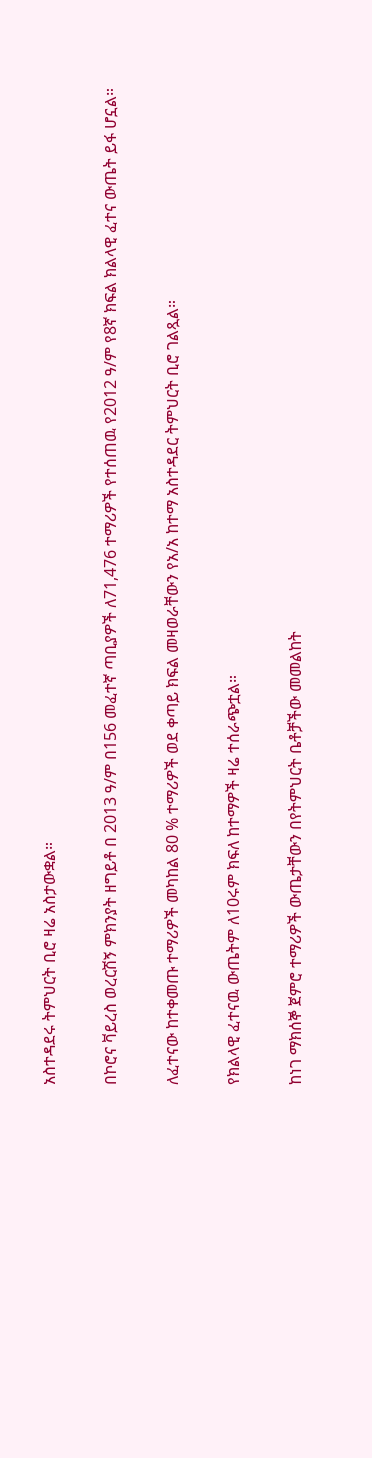አስተዳደሩ ትምህርት ቢሮ ዛሬ አስታውቋል።

በኮሮና ቫይረስ ወረርሽኝ ምክንያት ዘግይቶ በ 2013 ዓ/ም በ156 መፈተኛ ጣቢያዎች ለ71,476 ተማሪዎች የተሰጠዉ የ2012 ዓ/ም የ8ኛ ክፍል ክልላዊ ፈተና ውጤት ይፋ ሆኗል።

ለፈተናው ከተቀመጡ ተማሪዎች መካከል 80 % ተማሪዎች ወደ ቀጣይ ክፍል መዛወራቸውን የአ/አ ከተማ አስተዳደር ትምህርት ቢሮ ገልጿል።

የክልላዊ ፈተናዉ ውጤትም ለ10ሩም ክፍለ ከተማዎች ዛሬ ተሰራጭቷል።

ከነገ ማክሰኞ ጀምሮ ተማሪዎች ውጤታቸውን በየትምህርት ቤቶቻችው መመልከት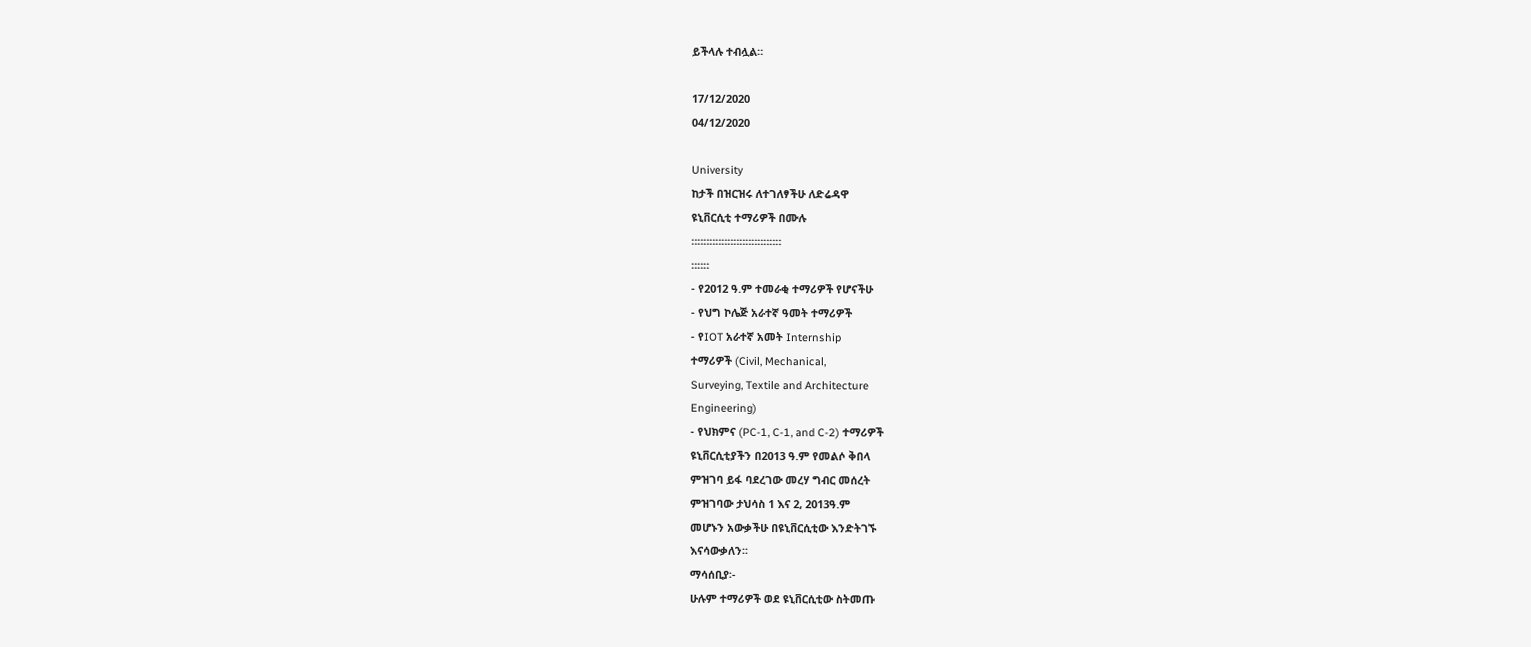ይችላሉ ተብሏል።

17/12/2020
04/12/2020

University
ከታች በዝርዝሩ ለተገለፃችሁ ለድሬዳዋ
ዩኒቨርሲቲ ተማሪዎች በሙሉ
።።።።።።።።።።።።።።።
።።።
- የ2012 ዓ.ም ተመራቂ ተማሪዎች የሆናችሁ
- የህግ ኮሌጅ አራተኛ ዓመት ተማሪዎች
- የIOT አራተኛ አመት Internship
ተማሪዎች (Civil, Mechanical,
Surveying, Textile and Architecture
Engineering)
- የህክምና (PC-1, C-1, and C-2) ተማሪዎች
ዩኒቨርሲቲያችን በ2013 ዓ.ም የመልሶ ቅበላ
ምዝገባ ይፋ ባደረገው መረሃ ግብር መሰረት
ምዝገባው ታህሳስ 1 እና 2, 2013ዓ.ም
መሆኑን አውቃችሁ በዩኒቨርሲቲው እንድትገኙ
እናሳውቃለን፡፡
ማሳሰቢያ፡-
ሁሉም ተማሪዎች ወደ ዩኒቨርሲቲው ስትመጡ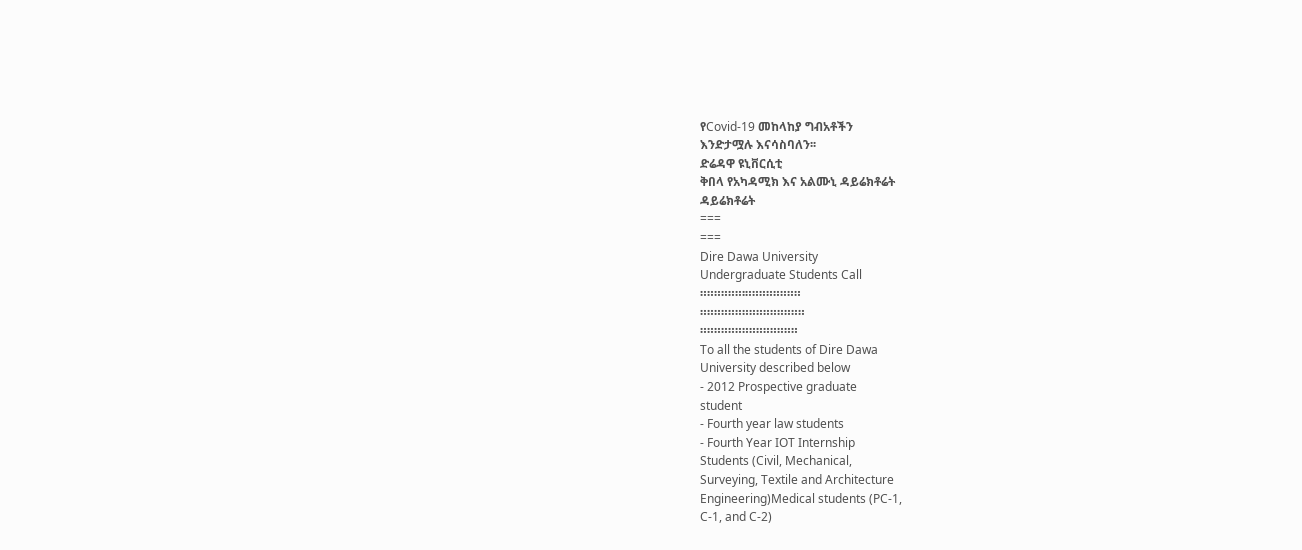የCovid-19 መከላከያ ግብአቶችን
እንድታሟሉ እናሳስባለን፡፡
ድሬዳዋ ዩኒቨርሲቲ
ቅበላ የአካዳሚክ እና አልሙኒ ዳይሬክቶሬት
ዳይሬክቶሬት
===
===
Dire Dawa University
Undergraduate Students Call
።።።።።።፡።።።።።።።።
።።።።።።።።።።።።።።።
።።።።።።።።።።።።።።
To all the students of Dire Dawa
University described below
- 2012 Prospective graduate
student
- Fourth year law students
- Fourth Year IOT Internship
Students (Civil, Mechanical,
Surveying, Textile and Architecture
Engineering)Medical students (PC-1,
C-1, and C-2)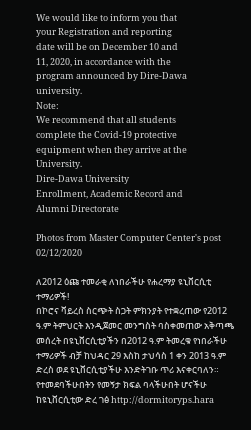We would like to inform you that
your Registration and reporting
date will be on December 10 and
11, 2020, in accordance with the
program announced by Dire-Dawa
university.
Note:
We recommend that all students
complete the Covid-19 protective
equipment when they arrive at the
University.
Dire-Dawa University
Enrollment, Academic Record and
Alumni Directorate

Photos from Master Computer Center's post 02/12/2020

ለ2012 ዕጩ ተመራቂ ለነበራችሁ የሐረማያ ዩኒቨርሲቲ
ተማሪዎች!
በኮሮና ቫይረስ ስርጭት ስጋት ምክንያት የተቋረጠው የ2012
ዓ.ም ትምህርት እንዲጀመር መንግስት ባስቀመጠው አቅጣጫ
መሰረት በዩኒቨርሲቲያችን በ2012 ዓ.ም ትመረቁ የነበራችሁ
ተማሪዎች ብቻ ከህዳር 29 እስከ ታህሳስ 1 ቀን 2013 ዓ.ም
ድረስ ወደ ዩኒቨርሲቲያችሁ እንድትገቡ ጥሪ እናቀርባለን።
የተመደባችሁበትን የመኝታ ክፍል ባላችሁበት ሆናችሁ
ከዩኒቨርሲቲው ድረ ገፅ http://dormitoryps.hara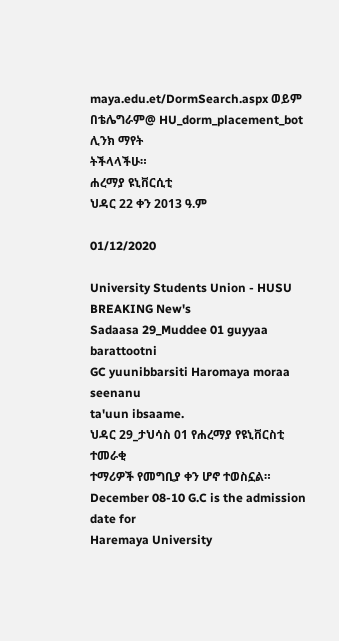maya.edu.et/DormSearch.aspx ወይም
በቴሌግራም@ HU_dorm_placement_bot ሊንክ ማየት
ትችላላችሁ።
ሐረማያ ዩኒቨርሲቲ
ህዳር 22 ቀን 2013 ዓ.ም

01/12/2020

University Students Union - HUSU
BREAKING New's
Sadaasa 29_Muddee 01 guyyaa barattootni
GC yuunibbarsiti Haromaya moraa seenanu
ta'uun ibsaame.
ህዳር 29_ታህሳስ 01 የሐረማያ የዩኒቨርስቲ ተመራቂ
ተማሪዎች የመግቢያ ቀን ሆኖ ተወስኗል።
December 08-10 G.C is the admission date for
Haremaya University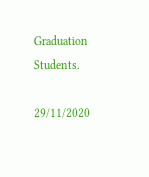Graduation Students.

29/11/2020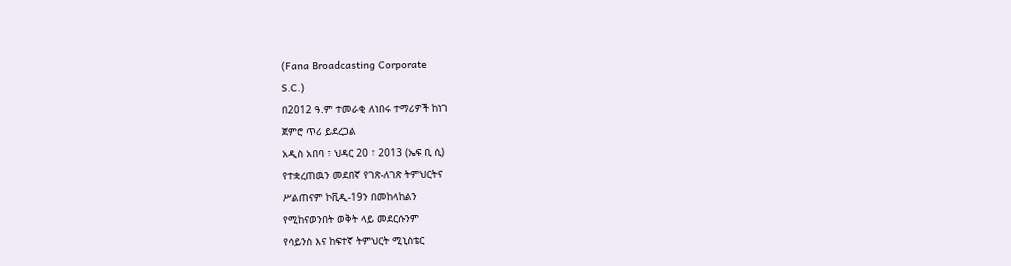(Fana Broadcasting Corporate
S.C.)
በ2012 ዓ.ም ተመራቂ ለነበሩ ተማሪዎች ከነገ
ጀምሮ ጥሪ ይደረጋል
አዲስ አበባ ፣ ህዳር 20 ፣ 2013 (ኤፍ ቢ ሲ)
የተቋረጠዉን መደበኛ የገጽ-ለገጽ ትምህርትና
ሥልጠናም ኮቪዲ-19ን በመከላከልን
የሚከናወንበት ወቅት ላይ መደርሱንም
የሳይንስ እና ከፍተኛ ትምህርት ሚኒስቴር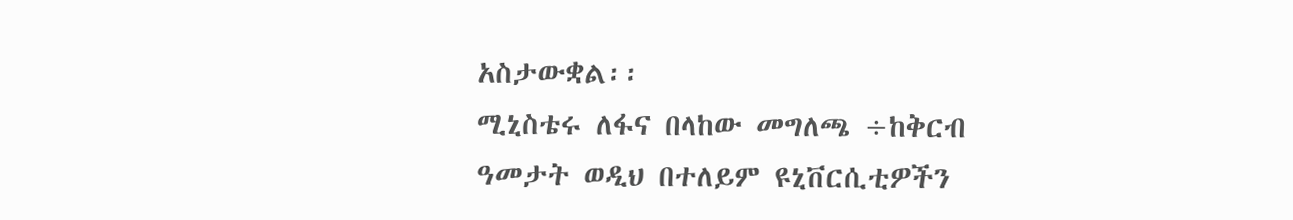አስታውቋል፡፡
ሚኒስቴሩ ለፋና በላከው መግለጫ ÷ከቅርብ
ዓመታት ወዲህ በተለይም ዩኒቨርሲቲዎችን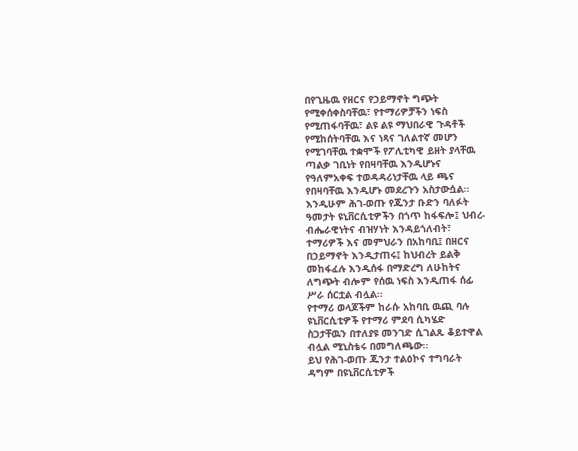በየጊዜዉ የዘርና የኃይማኖት ግጭት
የሚቀሰቀስባቸዉ፣ የተማሪዎቻችን ነፍስ
የሚጠፋባቸዉ፣ ልዩ ልዩ ማህበራዊ ጉዳቶች
የሚከሰትባቸዉ እና ነጻና ገለልተኛ መሆን
የሚገባቸዉ ተቋሞች የፖሊቲካዊ ይዘት ያላቸዉ
ጣልቃ ገቢነት የበዛባቸዉ እንዲሆኑና
የዓለምአቀፍ ተወዳዳሪነታቸዉ ላይ ጫና
የበዛባቸዉ እንዲሆኑ መደረጉን አስታውሷል፡፡
እንዲሁም ሕገ-ወጡ የጁንታ ቡድን ባለፉት
ዓመታት ዩኒቨርሲቲዎችን በጎጥ ከፋፍሎ፤ ህብረ-
ብሔራዊነትና ብዝሃነት እንዳይጎለብት፣
ተማሪዎች እና መምህራን በአከባቢ፤ በዘርና
በኃይማኖት እንዲታጠሩ፤ ከህብረት ይልቅ
መከፋፈሉ እንዲሰፋ በማድረግ ለሁከትና
ለግጭት ብሎም የሰዉ ነፍስ እንዲጠፋ ሰፊ
ሥራ ሰርቷል ብሏል፡፡
የተማሪ ወላጆችም ከራሱ አከባቢ ዉጪ ባሉ
ዩኒቨርሲቲዎች የተማሪ ምደባ ሲካሄድ
ስጋታቸዉን በተለያዩ መንገድ ሲገልጹ ቆይተዋል
ብሏል ሚኒስቴሩ በመግለጫው፡፡
ይህ የሕገ-ወጡ ጁንታ ተልዕኮና ተግባራት
ዳግም በዩኒቨርሲቲዎች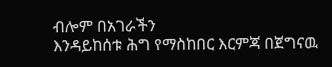ብሎም በአገራችን
እንዳይከሰቱ ሕግ የማስከበር እርምጃ በጀግናዉ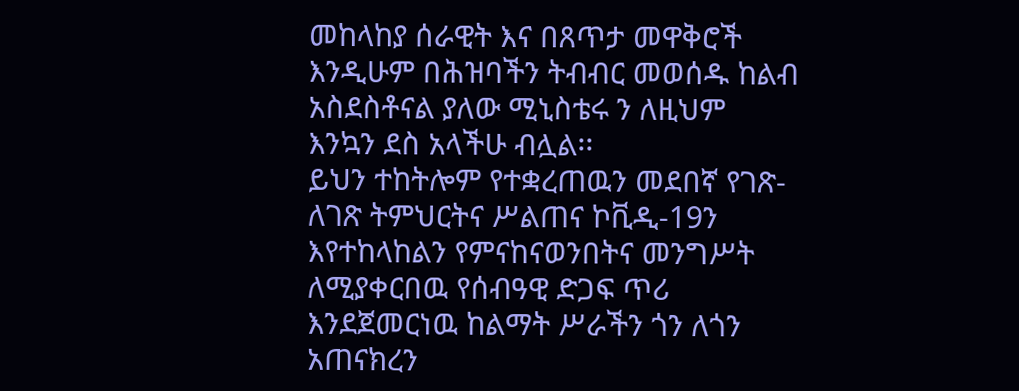መከላከያ ሰራዊት እና በጸጥታ መዋቅሮች
እንዲሁም በሕዝባችን ትብብር መወሰዱ ከልብ
አስደስቶናል ያለው ሚኒስቴሩ ን ለዚህም
እንኳን ደስ አላችሁ ብሏል፡፡
ይህን ተከትሎም የተቋረጠዉን መደበኛ የገጽ-
ለገጽ ትምህርትና ሥልጠና ኮቪዲ-19ን
እየተከላከልን የምናከናወንበትና መንግሥት
ለሚያቀርበዉ የሰብዓዊ ድጋፍ ጥሪ
እንደጀመርነዉ ከልማት ሥራችን ጎን ለጎን
አጠናክረን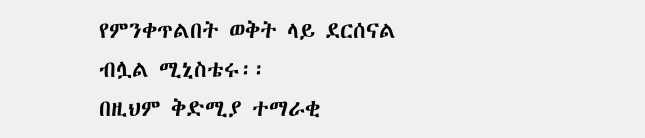የምንቀጥልበት ወቅት ላይ ደርሰናል
ብሏል ሚኒስቴሩ፡፡
በዚህም ቅድሚያ ተማራቂ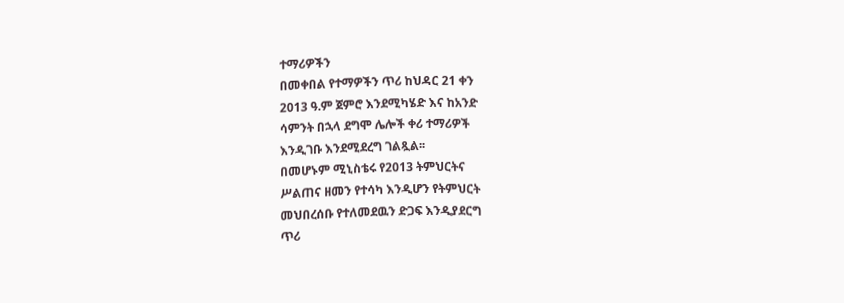ተማሪዎችን
በመቀበል የተማዎችን ጥሪ ከህዳር 21 ቀን
2013 ዓ.ም ጀምሮ እንደሚካሄድ እና ከአንድ
ሳምንት በኋላ ደግሞ ሌሎች ቀሪ ተማሪዎች
እንዲገቡ እንደሚደረግ ገልጿል፡፡
በመሆኑም ሚኒስቴሩ የ2013 ትምህርትና
ሥልጠና ዘመን የተሳካ እንዲሆን የትምህርት
መህበረሰቡ የተለመደዉን ድጋፍ እንዲያደርግ
ጥሪ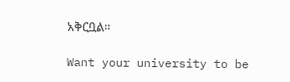አቅርቧል፡፡

Want your university to be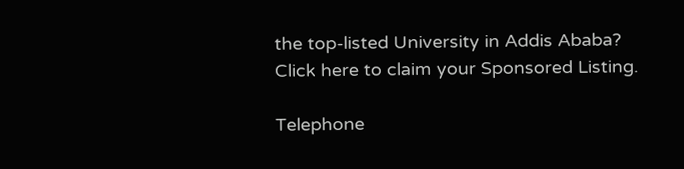the top-listed University in Addis Ababa?
Click here to claim your Sponsored Listing.

Telephone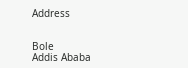Address


Bole
Addis Ababa